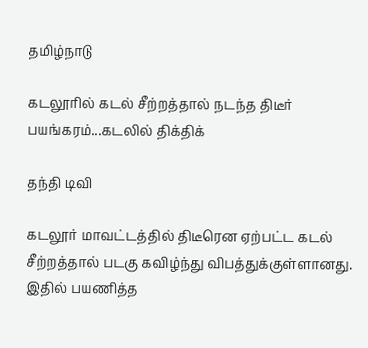தமிழ்நாடு

கடலூரில் கடல் சீற்றத்தால் நடந்த திடீர் பயங்கரம்...கடலில் திக்திக்

தந்தி டிவி

கடலூர் மாவட்டத்தில் திடீரென ஏற்பட்ட கடல் சீற்றத்தால் படகு கவிழ்ந்து விபத்துக்குள்ளானது. இதில் பயணித்த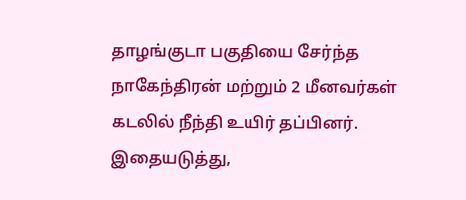தாழங்குடா பகுதியை சேர்ந்த நாகேந்திரன் மற்றும் 2 மீனவர்கள் கடலில் நீந்தி உயிர் தப்பினர். இதையடுத்து,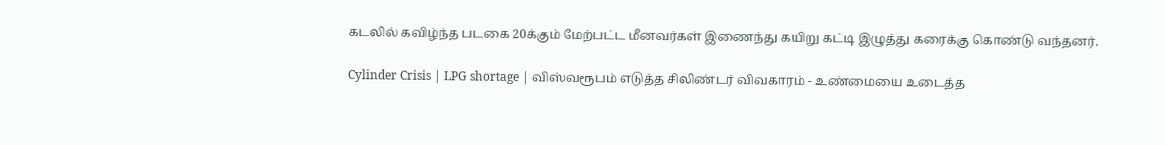கடலில் கவிழ்ந்த படகை 20க்கும் மேற்பட்ட மீனவர்கள் இணைந்து கயிறு கட்டி இழுத்து கரைக்கு கொண்டு வந்தனர்.

Cylinder Crisis | LPG shortage | விஸ்வரூபம் எடுத்த சிலிண்டர் விவகாரம் - உண்மையை உடைத்த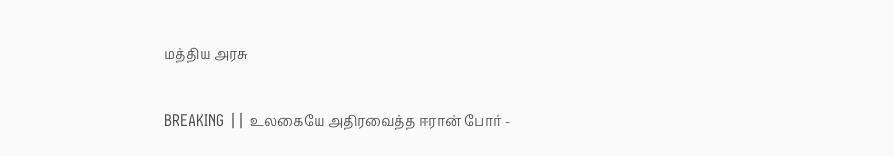மத்திய அரசு

BREAKING || உலகையே அதிரவைத்த ஈரான் போர் -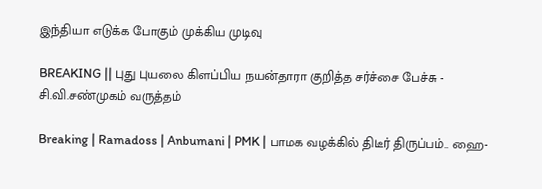இந்தியா எடுக்க போகும் முக்கிய முடிவு

BREAKING || புது புயலை கிளப்பிய நயன்தாரா குறித்த சர்ச்சை பேச்சு - சி.வி.சண்முகம் வருத்தம்

Breaking | Ramadoss | Anbumani | PMK | பாமக வழக்கில் திடீர் திருப்பம்.. ஹை-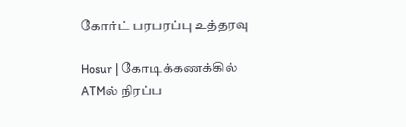கோர்ட் பரபரப்பு உத்தரவு

Hosur | கோடிக்கணக்கில் ATMல் நிரப்ப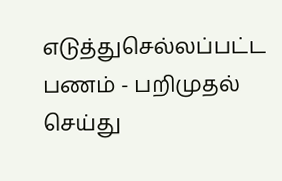எடுத்துசெல்லப்பட்ட பணம் - பறிமுதல் செய்து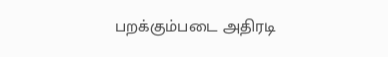பறக்கும்படை அதிரடி